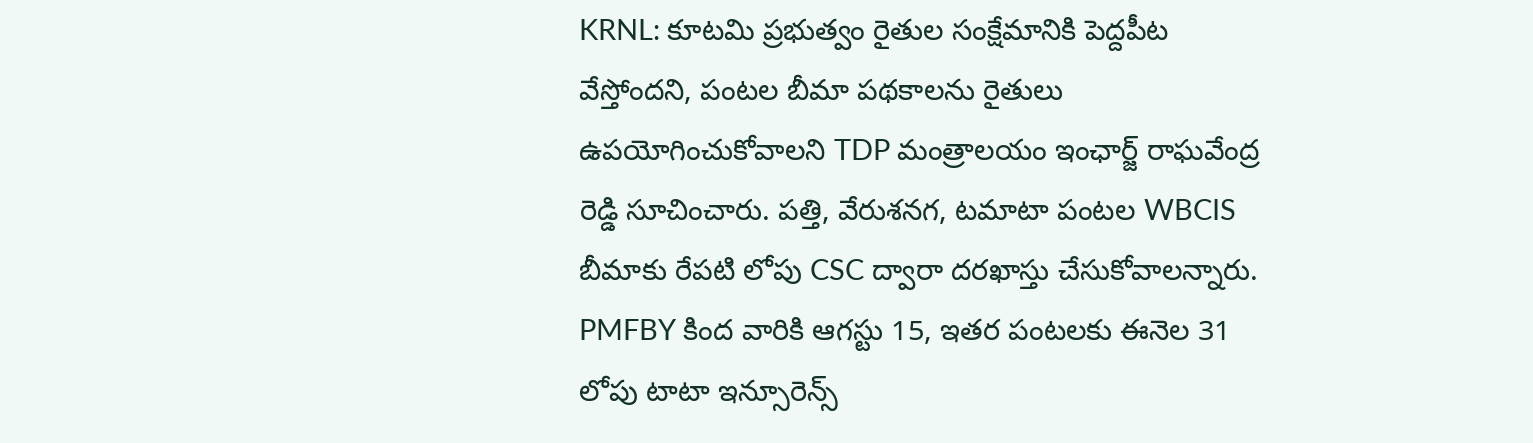KRNL: కూటమి ప్రభుత్వం రైతుల సంక్షేమానికి పెద్దపీట వేస్తోందని, పంటల బీమా పథకాలను రైతులు ఉపయోగించుకోవాలని TDP మంత్రాలయం ఇంఛార్జ్ రాఘవేంద్ర రెడ్డి సూచించారు. పత్తి, వేరుశనగ, టమాటా పంటల WBCIS బీమాకు రేపటి లోపు CSC ద్వారా దరఖాస్తు చేసుకోవాలన్నారు. PMFBY కింద వారికి ఆగస్టు 15, ఇతర పంటలకు ఈనెల 31 లోపు టాటా ఇన్సూరెన్స్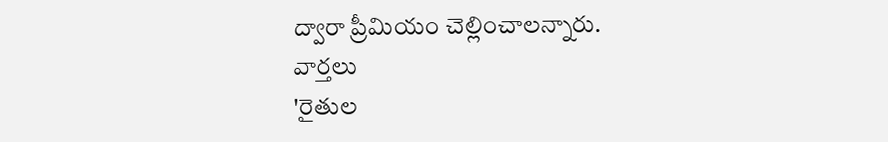ద్వారా ప్రీమియం చెల్లించాలన్నారు.
వార్తలు
'రైతుల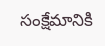సంక్షేమానికి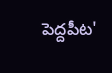పెద్దపీట'